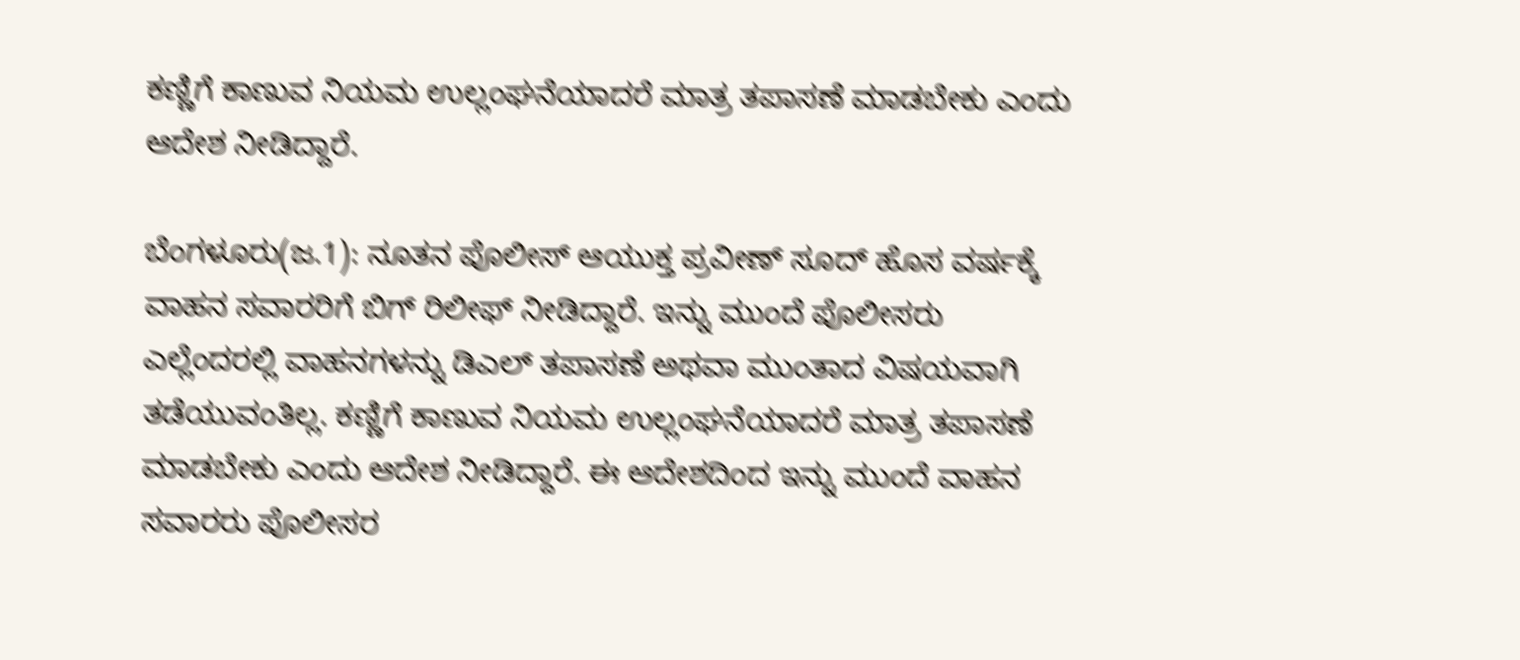ಕಣ್ಣಿಗೆ ಕಾಣುವ ನಿಯಮ ಉಲ್ಲಂಘನೆಯಾದರೆ ಮಾತ್ರ ತಪಾಸಣೆ ಮಾಡಬೇಕು ಎಂದು ಆದೇಶ ನೀಡಿದ್ದಾರೆ.

ಬೆಂಗಳೂರು(ಜ.1): ನೂತನ ಪೊಲೀಸ್ ಆಯುಕ್ತ ಪ್ರವೀಣ್ ಸೂದ್ ಹೊಸ ವರ್ಷಕ್ಕೆ ವಾಹನ ಸವಾರರಿಗೆ ಬಿಗ್ ರಿಲೀಫ್ ನೀಡಿದ್ದಾರೆ. ಇನ್ನು ಮುಂದೆ ಪೊಲೀಸರು ಎಲ್ಲೆಂದರಲ್ಲಿ ವಾಹನಗಳನ್ನು ಡಿಎಲ್ ತಪಾಸಣೆ ಅಥವಾ ಮುಂತಾದ ವಿಷಯವಾಗಿ ತಡೆಯುವಂತಿಲ್ಲ. ಕಣ್ಣಿಗೆ ಕಾಣುವ ನಿಯಮ ಉಲ್ಲಂಘನೆಯಾದರೆ ಮಾತ್ರ ತಪಾಸಣೆ ಮಾಡಬೇಕು ಎಂದು ಆದೇಶ ನೀಡಿದ್ದಾರೆ. ಈ ಆದೇಶದಿಂದ ಇನ್ನು ಮುಂದೆ ವಾಹನ ಸವಾರರು ಪೊಲೀಸರ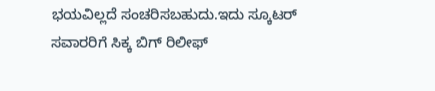ಭಯವಿಲ್ಲದೆ ಸಂಚರಿಸಬಹುದು.ಇದು ಸ್ಕೂಟರ್ ಸವಾರರಿಗೆ ಸಿಕ್ಕ ಬಿಗ್ ರಿಲೀಫ್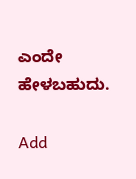ಎಂದೇ ಹೇಳಬಹುದು.

Add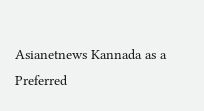Asianetnews Kannada as a Preferred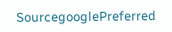SourcegooglePreferred